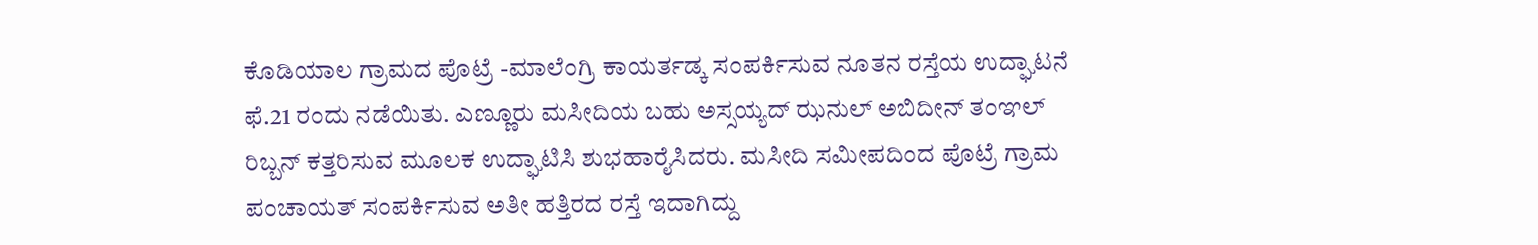ಕೊಡಿಯಾಲ ಗ್ರಾಮದ ಪೊಟ್ರೆ -ಮಾಲೆಂಗ್ರಿ ಕಾಯರ್ತಡ್ಕ ಸಂಪರ್ಕಿಸುವ ನೂತನ ರಸ್ತೆಯ ಉದ್ಘಾಟನೆ ಫೆ.21 ರಂದು ನಡೆಯಿತು. ಎಣ್ಣೂರು ಮಸೀದಿಯ ಬಹು ಅಸ್ಸಯ್ಯದ್ ಝನುಲ್ ಅಬಿದೀನ್ ತಂಞಲ್ ರಿಬ್ಬನ್ ಕತ್ತರಿಸುವ ಮೂಲಕ ಉದ್ಘಾಟಿಸಿ ಶುಭಹಾರೈಸಿದರು. ಮಸೀದಿ ಸಮೀಪದಿಂದ ಪೊಟ್ರೆ ಗ್ರಾಮ ಪಂಚಾಯತ್ ಸಂಪರ್ಕಿಸುವ ಅತೀ ಹತ್ತಿರದ ರಸ್ತೆ ಇದಾಗಿದ್ದು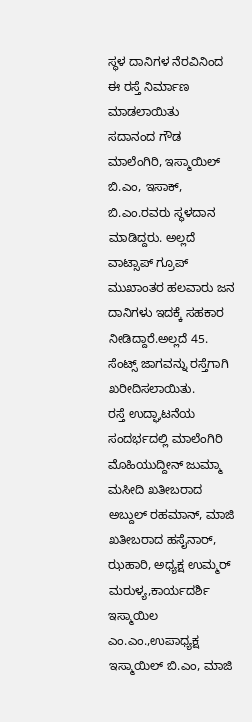ಸ್ಥಳ ದಾನಿಗಳ ನೆರವಿನಿಂದ ಈ ರಸ್ತೆ ನಿರ್ಮಾಣ ಮಾಡಲಾಯಿತು
ಸದಾನಂದ ಗೌಡ ಮಾಲೆಂಗಿರಿ, ಇಸ್ಮಾಯಿಲ್ ಬಿ.ಎಂ, ಇಸಾಕ್, ಬಿ.ಎಂ.ರವರು ಸ್ಥಳದಾನ ಮಾಡಿದ್ದರು. ಅಲ್ಲದೆ ವಾಟ್ಸಾಪ್ ಗ್ರೂಪ್ ಮುಖಾಂತರ ಹಲವಾರು ಜನ ದಾನಿಗಳು ಇದಕ್ಕೆ ಸಹಕಾರ ನೀಡಿದ್ದಾರೆ.ಅಲ್ಲದೆ 45. ಸೆಂಟ್ಸ್ ಜಾಗವನ್ನು ರಸ್ತೆಗಾಗಿ ಖರೀದಿಸಲಾಯಿತು.
ರಸ್ತೆ ಉದ್ಘಾಟನೆಯ ಸಂದರ್ಭದಲ್ಲಿ ಮಾಲೆಂಗಿರಿ ಮೊಹಿಯುದ್ದೀನ್ ಜುಮ್ಮಾ ಮಸೀದಿ ಖತೀಬರಾದ ಅಬ್ದುಲ್ ರಹಮಾನ್, ಮಾಜಿ ಖತೀಬರಾದ ಹಸೈನಾರ್, ಝಹಾರಿ, ಅಧ್ಯಕ್ಷ ಉಮ್ಮರ್ ಮರುಳ್ಯ,ಕಾರ್ಯದರ್ಶಿ ಇಸ್ಮಾಯಿಲ ಎಂ.ಎಂ.,ಉಪಾಧ್ಯಕ್ಷ ಇಸ್ಮಾಯಿಲ್ ಬಿ.ಎಂ, ಮಾಜಿ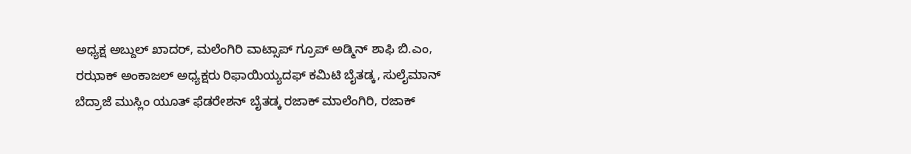ಅಧ್ಯಕ್ಷ ಅಬ್ದುಲ್ ಖಾದರ್, ಮಲೆಂಗಿರಿ ವಾಟ್ಸಾಪ್ ಗ್ರೂಪ್ ಅಡ್ಮಿನ್ ಶಾಫಿ ಬಿ.ಎಂ, ರಝಾಕ್ ಅಂಕಾಜಲ್ ಅಧ್ಯಕ್ಷರು ರಿಫಾಯಿಯ್ಯದಫ್ ಕಮಿಟಿ ಬೈತಡ್ಕ, ಸುಲೈಮಾನ್ ಬೆದ್ರಾಜೆ ಮುಸ್ಲಿಂ ಯೂತ್ ಫೆಡರೇಶನ್ ಬೈತಡ್ಕ ರಜಾಕ್ ಮಾಲೆಂಗಿರಿ, ರಜಾಕ್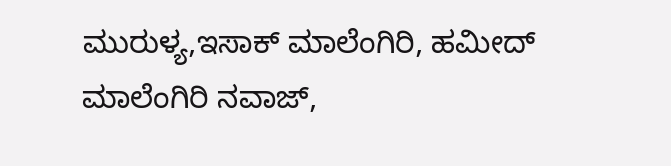ಮುರುಳ್ಯ,ಇಸಾಕ್ ಮಾಲೆಂಗಿರಿ, ಹಮೀದ್ ಮಾಲೆಂಗಿರಿ ನವಾಜ್,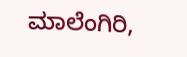ಮಾಲೆಂಗಿರಿ,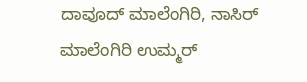ದಾವೂದ್ ಮಾಲೆಂಗಿರಿ, ನಾಸಿರ್ ಮಾಲೆಂಗಿರಿ ಉಮ್ಮರ್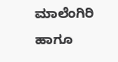ಮಾಲೆಂಗಿರಿ ಹಾಗೂ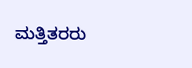ಮತ್ತಿತರರು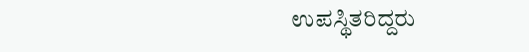ಉಪಸ್ಥಿತರಿದ್ದರು